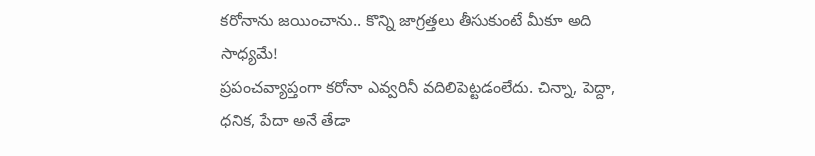కరోనాను జయించాను.. కొన్ని జాగ్రత్తలు తీసుకుంటే మీకూ అది సాధ్యమే!
ప్రపంచవ్యాప్తంగా కరోనా ఎవ్వరినీ వదిలిపెట్టడంలేదు. చిన్నా, పెద్దా, ధనిక, పేదా అనే తేడా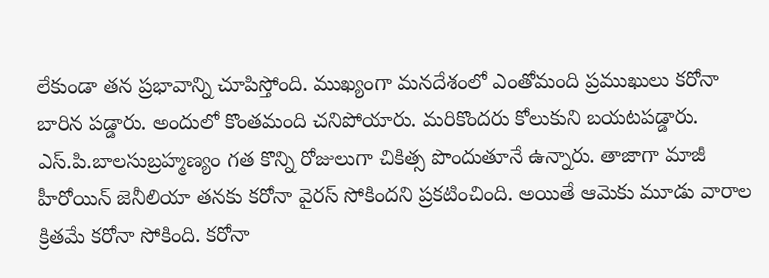లేకుండా తన ప్రభావాన్ని చూపిస్తోంది. ముఖ్యంగా మనదేశంలో ఎంతోమంది ప్రముఖులు కరోనా బారిన పడ్డారు. అందులో కొంతమంది చనిపోయారు. మరికొందరు కోలుకుని బయటపడ్డారు. ఎస్.పి.బాలసుబ్రహ్మణ్యం గత కొన్ని రోజులుగా చికిత్స పొందుతూనే ఉన్నారు. తాజాగా మాజీ హీరోయిన్ జెనీలియా తనకు కరోనా వైరస్ సోకిందని ప్రకటించింది. అయితే ఆమెకు మూడు వారాల క్రితమే కరోనా సోకింది. కరోనా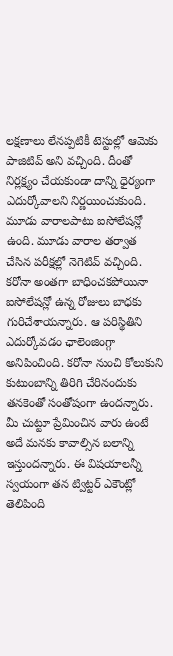లక్షణాలు లేనప్పటికీ టెస్టుల్లో ఆమెకు పాజిటివ్ అని వచ్చింది. దీంతో నిర్లక్ష్యం చేయకుండా దాన్ని ధైర్యంగా ఎదుర్కోవాలని నిర్ణయించుకుంది. మూడు వారాలపాటు ఐసోలేషన్లో ఉంది. మూడు వారాల తర్వాత చేసిన పరీక్షల్లో నెగెటివ్ వచ్చింది.
కరోనా అంతగా బాధించకపోయినా ఐసోలేషన్లో ఉన్న రోజులు బాధకు గురిచేశాయన్నారు. ఆ పరిస్థితిని ఎదుర్కోవడం ఛాలెంజింగ్గా అనిపించింది. కరోనా నుంచి కోలుకుని కుటుంబాన్ని తిరిగి చేరినందుకు తనకెంతో సంతోషంగా ఉందన్నారు. మీ చుట్టూ ప్రేమించిన వారు ఉంటే అదే మనకు కావాల్సిన బలాన్ని ఇస్తుందన్నారు. ఈ విషయాలన్నీ స్వయంగా తన ట్విట్టర్ ఎకౌంట్లో తెలిపింది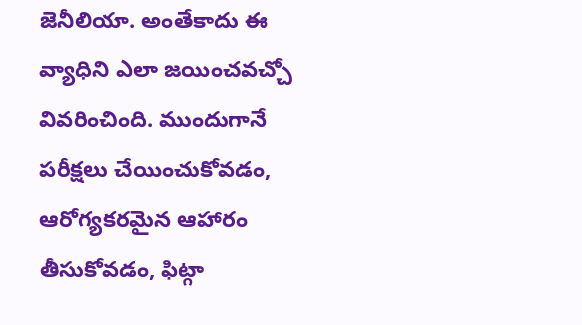జెనీలియా. అంతేకాదు ఈ వ్యాధిని ఎలా జయించవచ్చో వివరించింది. ముందుగానే పరీక్షలు చేయించుకోవడం, ఆరోగ్యకరమైన ఆహారం తీసుకోవడం, ఫిట్గా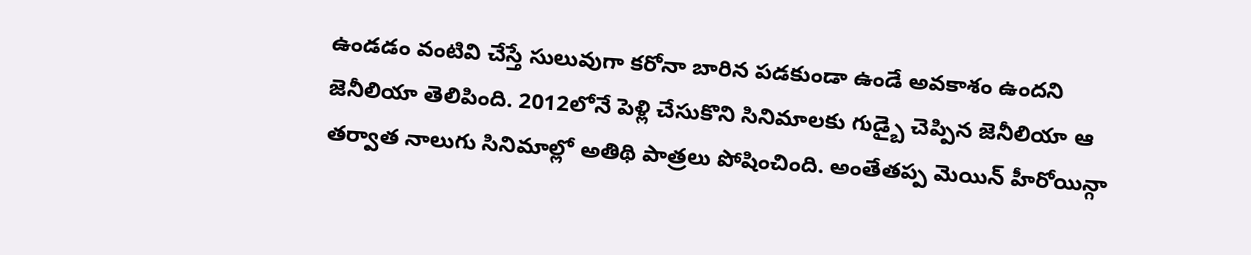ఉండడం వంటివి చేస్తే సులువుగా కరోనా బారిన పడకుండా ఉండే అవకాశం ఉందని జెనీలియా తెలిపింది. 2012లోనే పెళ్లి చేసుకొని సినిమాలకు గుడ్బై చెప్పిన జెనీలియా ఆ తర్వాత నాలుగు సినిమాల్లో అతిథి పాత్రలు పోషించింది. అంతేతప్ప మెయిన్ హీరోయిన్గా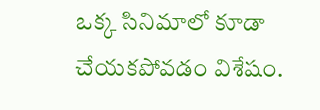ఒక్క సినిమాలో కూడా చేయకపోవడం విశేషం.